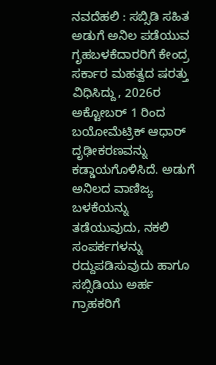ನವದೆಹಲಿ : ಸಬ್ಸಿಡಿ ಸಹಿತ ಅಡುಗೆ ಅನಿಲ ಪಡೆಯುವ ಗೃಹಬಳಕೆದಾರರಿಗೆ ಕೇಂದ್ರ ಸರ್ಕಾರ ಮಹತ್ವದ ಷರತ್ತು ವಿಧಿಸಿದ್ದು, 2026ರ ಅಕ್ಟೋಬರ್ 1 ರಿಂದ ಬಯೋಮೆಟ್ರಿಕ್ ಆಧಾರ್ ದೃಢೀಕರಣವನ್ನು ಕಡ್ಡಾಯಗೊಳಿಸಿದೆ. ಅಡುಗೆ ಅನಿಲದ ವಾಣಿಜ್ಯ ಬಳಕೆಯನ್ನು ತಡೆಯುವುದು, ನಕಲಿ ಸಂಪರ್ಕಗಳನ್ನು ರದ್ದುಪಡಿಸುವುದು ಹಾಗೂ ಸಬ್ಸಿಡಿಯು ಅರ್ಹ ಗ್ರಾಹಕರಿಗೆ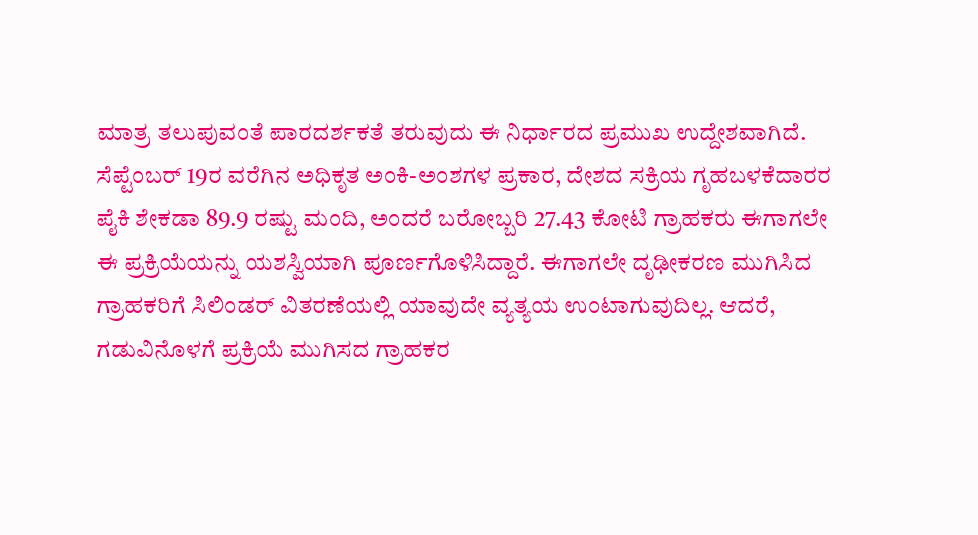ಮಾತ್ರ ತಲುಪುವಂತೆ ಪಾರದರ್ಶಕತೆ ತರುವುದು ಈ ನಿರ್ಧಾರದ ಪ್ರಮುಖ ಉದ್ದೇಶವಾಗಿದೆ.
ಸೆಪ್ಟೆಂಬರ್ 19ರ ವರೆಗಿನ ಅಧಿಕೃತ ಅಂಕಿ-ಅಂಶಗಳ ಪ್ರಕಾರ, ದೇಶದ ಸಕ್ರಿಯ ಗೃಹಬಳಕೆದಾರರ ಪೈಕಿ ಶೇಕಡಾ 89.9 ರಷ್ಟು ಮಂದಿ, ಅಂದರೆ ಬರೋಬ್ಬರಿ 27.43 ಕೋಟಿ ಗ್ರಾಹಕರು ಈಗಾಗಲೇ ಈ ಪ್ರಕ್ರಿಯೆಯನ್ನು ಯಶಸ್ವಿಯಾಗಿ ಪೂರ್ಣಗೊಳಿಸಿದ್ದಾರೆ. ಈಗಾಗಲೇ ದೃಢೀಕರಣ ಮುಗಿಸಿದ ಗ್ರಾಹಕರಿಗೆ ಸಿಲಿಂಡರ್ ವಿತರಣೆಯಲ್ಲಿ ಯಾವುದೇ ವ್ಯತ್ಯಯ ಉಂಟಾಗುವುದಿಲ್ಲ. ಆದರೆ, ಗಡುವಿನೊಳಗೆ ಪ್ರಕ್ರಿಯೆ ಮುಗಿಸದ ಗ್ರಾಹಕರ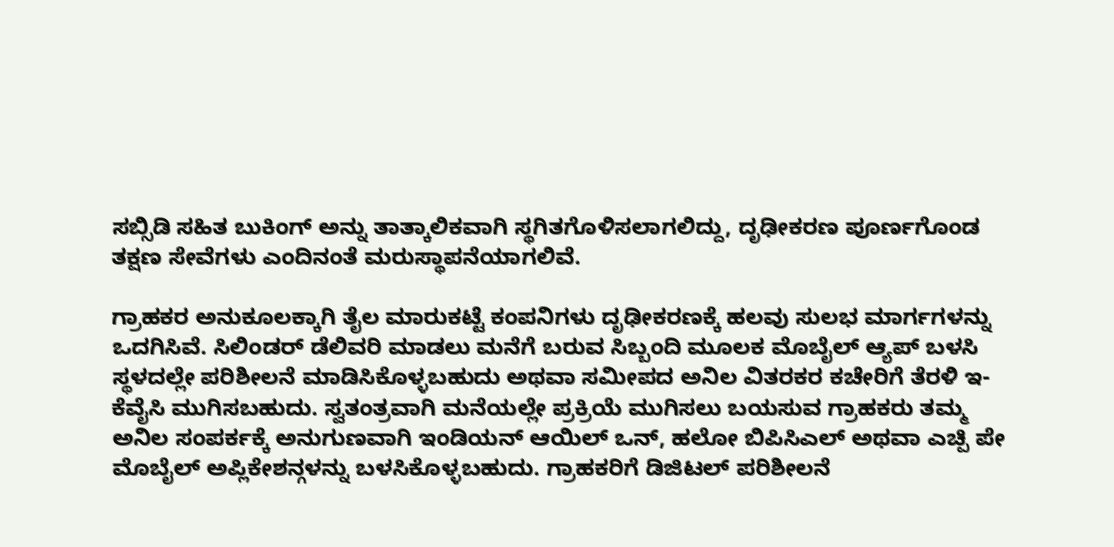ಸಬ್ಸಿಡಿ ಸಹಿತ ಬುಕಿಂಗ್ ಅನ್ನು ತಾತ್ಕಾಲಿಕವಾಗಿ ಸ್ಥಗಿತಗೊಳಿಸಲಾಗಲಿದ್ದು, ದೃಢೀಕರಣ ಪೂರ್ಣಗೊಂಡ ತಕ್ಷಣ ಸೇವೆಗಳು ಎಂದಿನಂತೆ ಮರುಸ್ಥಾಪನೆಯಾಗಲಿವೆ.

ಗ್ರಾಹಕರ ಅನುಕೂಲಕ್ಕಾಗಿ ತೈಲ ಮಾರುಕಟ್ಟೆ ಕಂಪನಿಗಳು ದೃಢೀಕರಣಕ್ಕೆ ಹಲವು ಸುಲಭ ಮಾರ್ಗಗಳನ್ನು ಒದಗಿಸಿವೆ. ಸಿಲಿಂಡರ್ ಡೆಲಿವರಿ ಮಾಡಲು ಮನೆಗೆ ಬರುವ ಸಿಬ್ಬಂದಿ ಮೂಲಕ ಮೊಬೈಲ್ ಆ್ಯಪ್ ಬಳಸಿ ಸ್ಥಳದಲ್ಲೇ ಪರಿಶೀಲನೆ ಮಾಡಿಸಿಕೊಳ್ಳಬಹುದು ಅಥವಾ ಸಮೀಪದ ಅನಿಲ ವಿತರಕರ ಕಚೇರಿಗೆ ತೆರಳಿ ಇ-ಕೆವೈಸಿ ಮುಗಿಸಬಹುದು. ಸ್ವತಂತ್ರವಾಗಿ ಮನೆಯಲ್ಲೇ ಪ್ರಕ್ರಿಯೆ ಮುಗಿಸಲು ಬಯಸುವ ಗ್ರಾಹಕರು ತಮ್ಮ ಅನಿಲ ಸಂಪರ್ಕಕ್ಕೆ ಅನುಗುಣವಾಗಿ ಇಂಡಿಯನ್ ಆಯಿಲ್ ಒನ್, ಹಲೋ ಬಿಪಿಸಿಎಲ್ ಅಥವಾ ಎಚ್ಪಿ ಪೇ ಮೊಬೈಲ್ ಅಪ್ಲಿಕೇಶನ್ಗಳನ್ನು ಬಳಸಿಕೊಳ್ಳಬಹುದು. ಗ್ರಾಹಕರಿಗೆ ಡಿಜಿಟಲ್ ಪರಿಶೀಲನೆ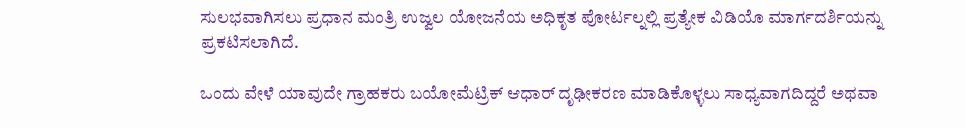ಸುಲಭವಾಗಿಸಲು ಪ್ರಧಾನ ಮಂತ್ರಿ ಉಜ್ವಲ ಯೋಜನೆಯ ಅಧಿಕೃತ ಪೋರ್ಟಲ್ನಲ್ಲಿ ಪ್ರತ್ಯೇಕ ವಿಡಿಯೊ ಮಾರ್ಗದರ್ಶಿಯನ್ನು ಪ್ರಕಟಿಸಲಾಗಿದೆ.

ಒಂದು ವೇಳೆ ಯಾವುದೇ ಗ್ರಾಹಕರು ಬಯೋಮೆಟ್ರಿಕ್ ಆಧಾರ್ ದೃಢೀಕರಣ ಮಾಡಿಕೊಳ್ಳಲು ಸಾಧ್ಯವಾಗದಿದ್ದರೆ ಅಥವಾ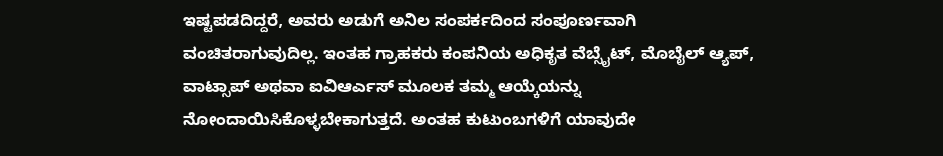ಇಷ್ಟಪಡದಿದ್ದರೆ, ಅವರು ಅಡುಗೆ ಅನಿಲ ಸಂಪರ್ಕದಿಂದ ಸಂಪೂರ್ಣವಾಗಿ ವಂಚಿತರಾಗುವುದಿಲ್ಲ. ಇಂತಹ ಗ್ರಾಹಕರು ಕಂಪನಿಯ ಅಧಿಕೃತ ವೆಬ್ಸೈಟ್, ಮೊಬೈಲ್ ಆ್ಯಪ್, ವಾಟ್ಸಾಪ್ ಅಥವಾ ಐವಿಆರ್ಎಸ್ ಮೂಲಕ ತಮ್ಮ ಆಯ್ಕೆಯನ್ನು ನೋಂದಾಯಿಸಿಕೊಳ್ಳಬೇಕಾಗುತ್ತದೆ. ಅಂತಹ ಕುಟುಂಬಗಳಿಗೆ ಯಾವುದೇ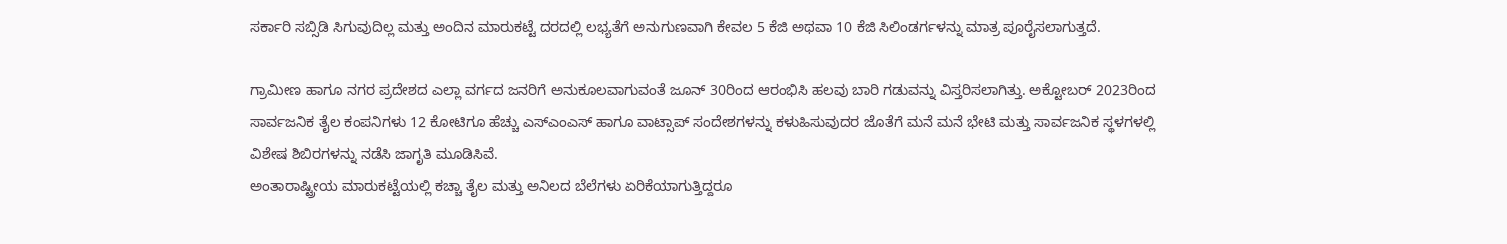ಸರ್ಕಾರಿ ಸಬ್ಸಿಡಿ ಸಿಗುವುದಿಲ್ಲ ಮತ್ತು ಅಂದಿನ ಮಾರುಕಟ್ಟೆ ದರದಲ್ಲಿ ಲಭ್ಯತೆಗೆ ಅನುಗುಣವಾಗಿ ಕೇವಲ 5 ಕೆಜಿ ಅಥವಾ 10 ಕೆಜಿ ಸಿಲಿಂಡರ್ಗಳನ್ನು ಮಾತ್ರ ಪೂರೈಸಲಾಗುತ್ತದೆ.

ಗ್ರಾಮೀಣ ಹಾಗೂ ನಗರ ಪ್ರದೇಶದ ಎಲ್ಲಾ ವರ್ಗದ ಜನರಿಗೆ ಅನುಕೂಲವಾಗುವಂತೆ ಜೂನ್ 30ರಿಂದ ಆರಂಭಿಸಿ ಹಲವು ಬಾರಿ ಗಡುವನ್ನು ವಿಸ್ತರಿಸಲಾಗಿತ್ತು. ಅಕ್ಟೋಬರ್ 2023ರಿಂದ ಸಾರ್ವಜನಿಕ ತೈಲ ಕಂಪನಿಗಳು 12 ಕೋಟಿಗೂ ಹೆಚ್ಚು ಎಸ್ಎಂಎಸ್ ಹಾಗೂ ವಾಟ್ಸಾಪ್ ಸಂದೇಶಗಳನ್ನು ಕಳುಹಿಸುವುದರ ಜೊತೆಗೆ ಮನೆ ಮನೆ ಭೇಟಿ ಮತ್ತು ಸಾರ್ವಜನಿಕ ಸ್ಥಳಗಳಲ್ಲಿ ವಿಶೇಷ ಶಿಬಿರಗಳನ್ನು ನಡೆಸಿ ಜಾಗೃತಿ ಮೂಡಿಸಿವೆ.
ಅಂತಾರಾಷ್ಟ್ರೀಯ ಮಾರುಕಟ್ಟೆಯಲ್ಲಿ ಕಚ್ಚಾ ತೈಲ ಮತ್ತು ಅನಿಲದ ಬೆಲೆಗಳು ಏರಿಕೆಯಾಗುತ್ತಿದ್ದರೂ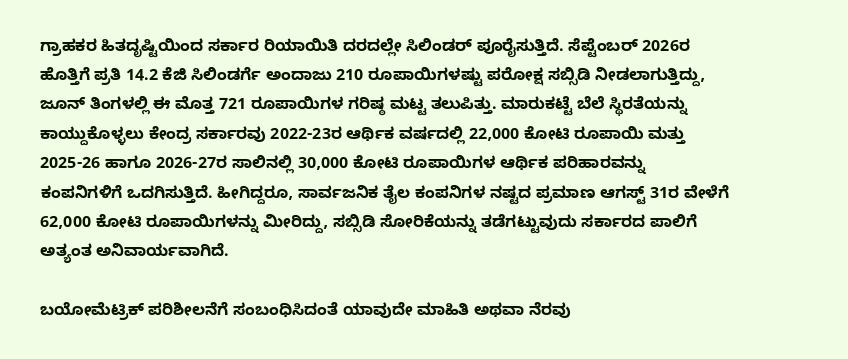ಗ್ರಾಹಕರ ಹಿತದೃಷ್ಟಿಯಿಂದ ಸರ್ಕಾರ ರಿಯಾಯಿತಿ ದರದಲ್ಲೇ ಸಿಲಿಂಡರ್ ಪೂರೈಸುತ್ತಿದೆ. ಸೆಪ್ಟೆಂಬರ್ 2026ರ ಹೊತ್ತಿಗೆ ಪ್ರತಿ 14.2 ಕೆಜಿ ಸಿಲಿಂಡರ್ಗೆ ಅಂದಾಜು 210 ರೂಪಾಯಿಗಳಷ್ಟು ಪರೋಕ್ಷ ಸಬ್ಸಿಡಿ ನೀಡಲಾಗುತ್ತಿದ್ದು, ಜೂನ್ ತಿಂಗಳಲ್ಲಿ ಈ ಮೊತ್ತ 721 ರೂಪಾಯಿಗಳ ಗರಿಷ್ಠ ಮಟ್ಟ ತಲುಪಿತ್ತು. ಮಾರುಕಟ್ಟೆ ಬೆಲೆ ಸ್ಥಿರತೆಯನ್ನು ಕಾಯ್ದುಕೊಳ್ಳಲು ಕೇಂದ್ರ ಸರ್ಕಾರವು 2022-23ರ ಆರ್ಥಿಕ ವರ್ಷದಲ್ಲಿ 22,000 ಕೋಟಿ ರೂಪಾಯಿ ಮತ್ತು 2025-26 ಹಾಗೂ 2026-27ರ ಸಾಲಿನಲ್ಲಿ 30,000 ಕೋಟಿ ರೂಪಾಯಿಗಳ ಆರ್ಥಿಕ ಪರಿಹಾರವನ್ನು ಕಂಪನಿಗಳಿಗೆ ಒದಗಿಸುತ್ತಿದೆ. ಹೀಗಿದ್ದರೂ, ಸಾರ್ವಜನಿಕ ತೈಲ ಕಂಪನಿಗಳ ನಷ್ಟದ ಪ್ರಮಾಣ ಆಗಸ್ಟ್ 31ರ ವೇಳೆಗೆ 62,000 ಕೋಟಿ ರೂಪಾಯಿಗಳನ್ನು ಮೀರಿದ್ದು, ಸಬ್ಸಿಡಿ ಸೋರಿಕೆಯನ್ನು ತಡೆಗಟ್ಟುವುದು ಸರ್ಕಾರದ ಪಾಲಿಗೆ ಅತ್ಯಂತ ಅನಿವಾರ್ಯವಾಗಿದೆ.

ಬಯೋಮೆಟ್ರಿಕ್ ಪರಿಶೀಲನೆಗೆ ಸಂಬಂಧಿಸಿದಂತೆ ಯಾವುದೇ ಮಾಹಿತಿ ಅಥವಾ ನೆರವು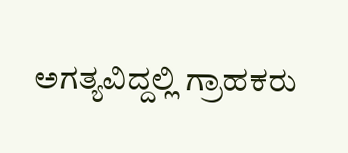ಅಗತ್ಯವಿದ್ದಲ್ಲಿ ಗ್ರಾಹಕರು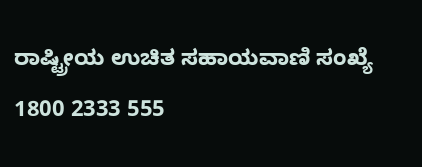ರಾಷ್ಟ್ರೀಯ ಉಚಿತ ಸಹಾಯವಾಣಿ ಸಂಖ್ಯೆ 1800 2333 555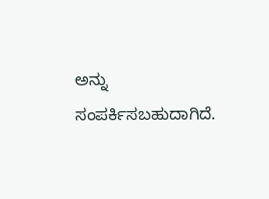ಅನ್ನು ಸಂಪರ್ಕಿಸಬಹುದಾಗಿದೆ.